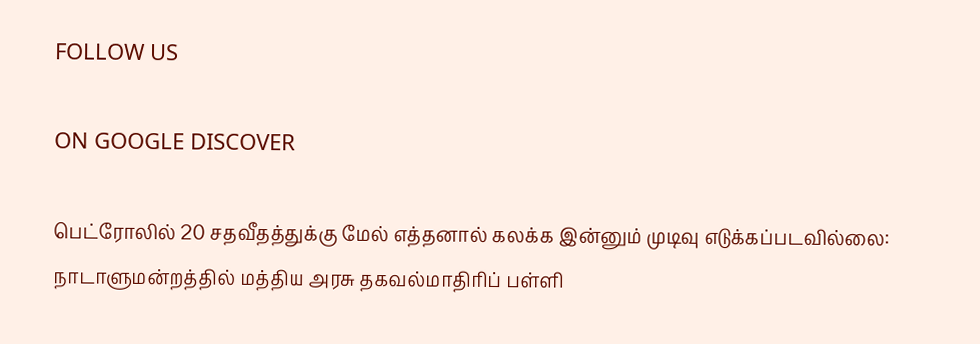FOLLOW US

ON GOOGLE DISCOVER

பெட்ரோலில் 20 சதவீதத்துக்கு மேல் எத்தனால் கலக்க இன்னும் முடிவு எடுக்கப்படவில்லை: நாடாளுமன்றத்தில் மத்திய அரசு தகவல்மாதிரிப் பள்ளி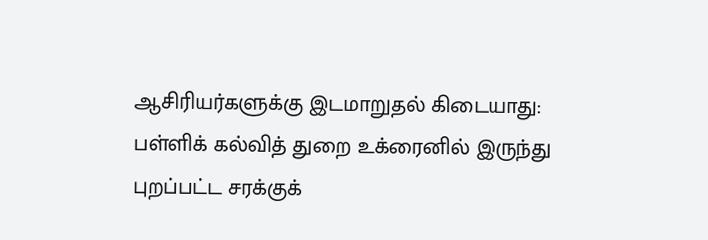ஆசிரியர்களுக்கு இடமாறுதல் கிடையாது: பள்ளிக் கல்வித் துறை உக்ரைனில் இருந்து புறப்பட்ட சரக்குக்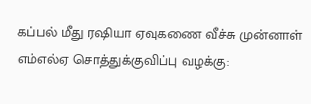கப்பல் மீது ரஷியா ஏவுகணை வீச்சு முன்னாள் எம்எல்ஏ சொத்துக்குவிப்பு வழக்கு: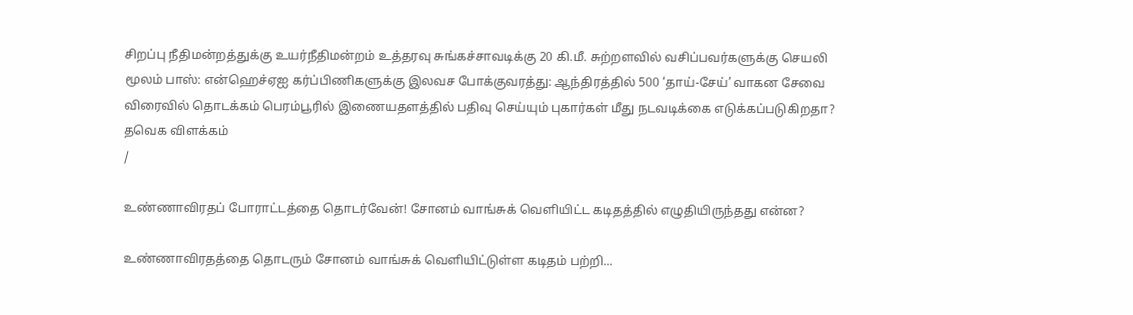சிறப்பு நீதிமன்றத்துக்கு உயர்நீதிமன்றம் உத்தரவு சுங்கச்சாவடிக்கு 20 கி.மீ. சுற்றளவில் வசிப்பவர்களுக்கு செயலி மூலம் பாஸ்: என்ஹெச்ஏஐ கர்ப்பிணிகளுக்கு இலவச போக்குவரத்து: ஆந்திரத்தில் 500 ‘தாய்-சேய்’ வாகன சேவை விரைவில் தொடக்கம் பெரம்பூரில் இணையதளத்தில் பதிவு செய்யும் புகார்கள் மீது நடவடிக்கை எடுக்கப்படுகிறதா? தவெக விளக்கம்
/

உண்ணாவிரதப் போராட்டத்தை தொடர்வேன்! சோனம் வாங்சுக் வெளியிட்ட கடிதத்தில் எழுதியிருந்தது என்ன?

உண்ணாவிரதத்தை தொடரும் சோனம் வாங்சுக் வெளியிட்டுள்ள கடிதம் பற்றி...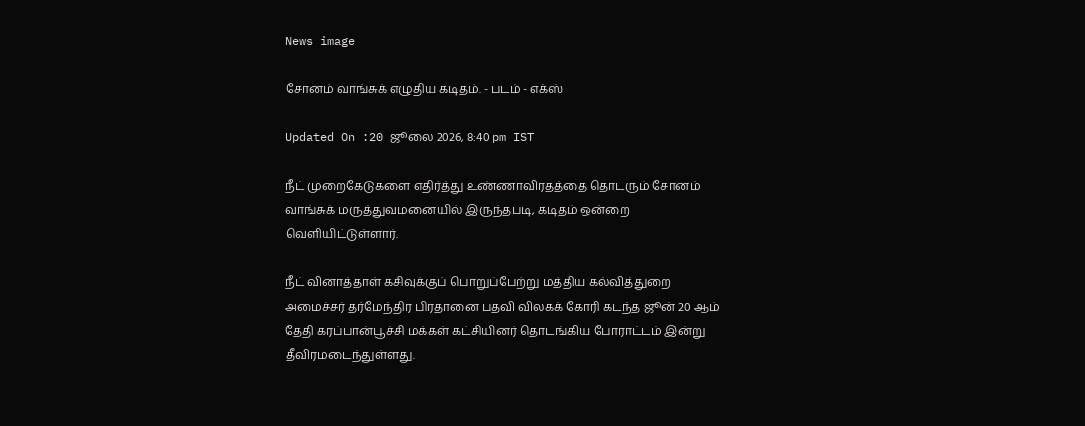News image

சோனம் வாங்சுக் எழுதிய கடிதம். - படம் - எக்ஸ்

Updated On :20 ஜூலை 2026, 8:40 pm IST

நீட் முறைகேடுகளை எதிர்த்து உண்ணாவிரதத்தை தொடரும் சோனம் வாங்சுக் மருத்துவமனையில் இருந்தபடி, கடிதம் ஒன்றை வெளியிட்டுள்ளார்.

நீட் வினாத்தாள் கசிவுக்குப் பொறுப்பேற்று மத்திய கல்வித்துறை அமைச்சர் தர்மேந்திர பிரதானை பதவி விலகக் கோரி கடந்த ஜூன் 20 ஆம் தேதி கரப்பான்பூச்சி மக்கள் கட்சியினர் தொடங்கிய போராட்டம் இன்று தீவிரமடைந்துள்ளது.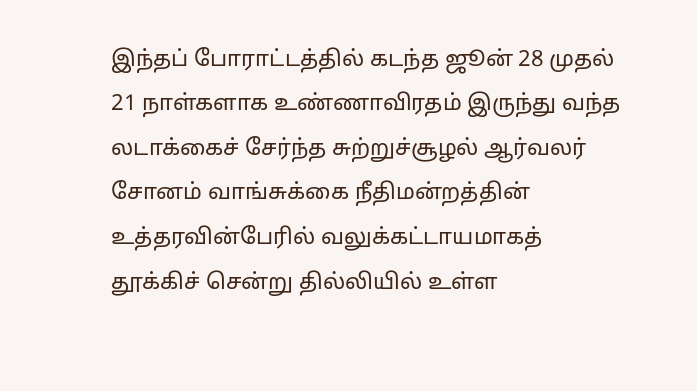இந்தப் போராட்டத்தில் கடந்த ஜூன் 28 முதல் 21 நாள்களாக உண்ணாவிரதம் இருந்து வந்த லடாக்கைச் சேர்ந்த சுற்றுச்சூழல் ஆர்வலர் சோனம் வாங்சுக்கை நீதிமன்றத்தின் உத்தரவின்பேரில் வலுக்கட்டாயமாகத் தூக்கிச் சென்று தில்லியில் உள்ள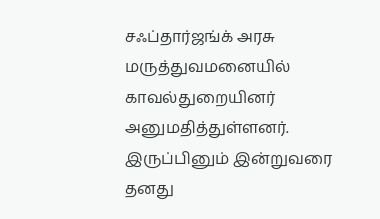சஃப்தார்ஜங்க் அரசு மருத்துவமனையில் காவல்துறையினர் அனுமதித்துள்ளனர். இருப்பினும் இன்றுவரை தனது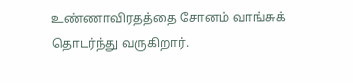உண்ணாவிரதத்தை சோனம் வாங்சுக் தொடர்ந்து வருகிறார்.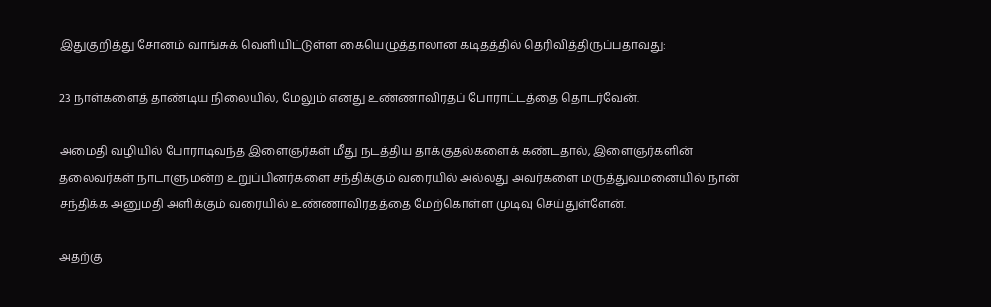இதுகுறித்து சோனம் வாங்சுக் வெளியிட்டுள்ள கையெழுத்தாலான கடிதத்தில் தெரிவித்திருப்பதாவது:

23 நாள்களைத் தாண்டிய நிலையில், மேலும் எனது உண்ணாவிரதப் போராட்டத்தை தொடர்வேன்.

அமைதி வழியில் போராடிவந்த இளைஞர்கள் மீது நடத்திய தாக்குதல்களைக் கண்டதால், இளைஞர்களின் தலைவர்கள் நாடாளுமன்ற உறுப்பினர்களை சந்திக்கும் வரையில் அல்லது அவர்களை மருத்துவமனையில் நான் சந்திக்க அனுமதி அளிக்கும் வரையில் உண்ணாவிரதத்தை மேற்கொள்ள முடிவு செய்துள்ளேன்.

அதற்கு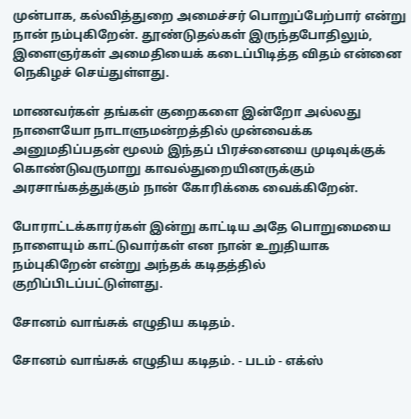முன்பாக, கல்வித்துறை அமைச்சர் பொறுப்பேற்பார் என்று நான் நம்புகிறேன். தூண்டுதல்கள் இருந்தபோதிலும், இளைஞர்கள் அமைதியைக் கடைப்பிடித்த விதம் என்னை நெகிழச் செய்துள்ளது.

மாணவர்கள் தங்கள் குறைகளை இன்றோ அல்லது நாளையோ நாடாளுமன்றத்தில் முன்வைக்க அனுமதிப்பதன் மூலம் இந்தப் பிரச்னையை முடிவுக்குக் கொண்டுவருமாறு காவல்துறையினருக்கும் அரசாங்கத்துக்கும் நான் கோரிக்கை வைக்கிறேன்.

போராட்டக்காரர்கள் இன்று காட்டிய அதே பொறுமையை நாளையும் காட்டுவார்கள் என நான் உறுதியாக நம்புகிறேன் என்று அந்தக் கடிதத்தில் குறிப்பிடப்பட்டுள்ளது.

சோனம் வாங்சுக் எழுதிய கடிதம்.

சோனம் வாங்சுக் எழுதிய கடிதம். - படம் - எக்ஸ்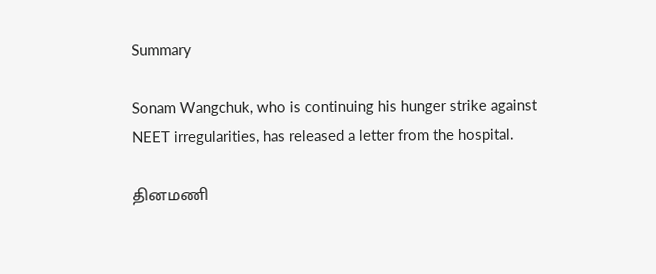Summary

Sonam Wangchuk, who is continuing his hunger strike against NEET irregularities, has released a letter from the hospital.

தினமணி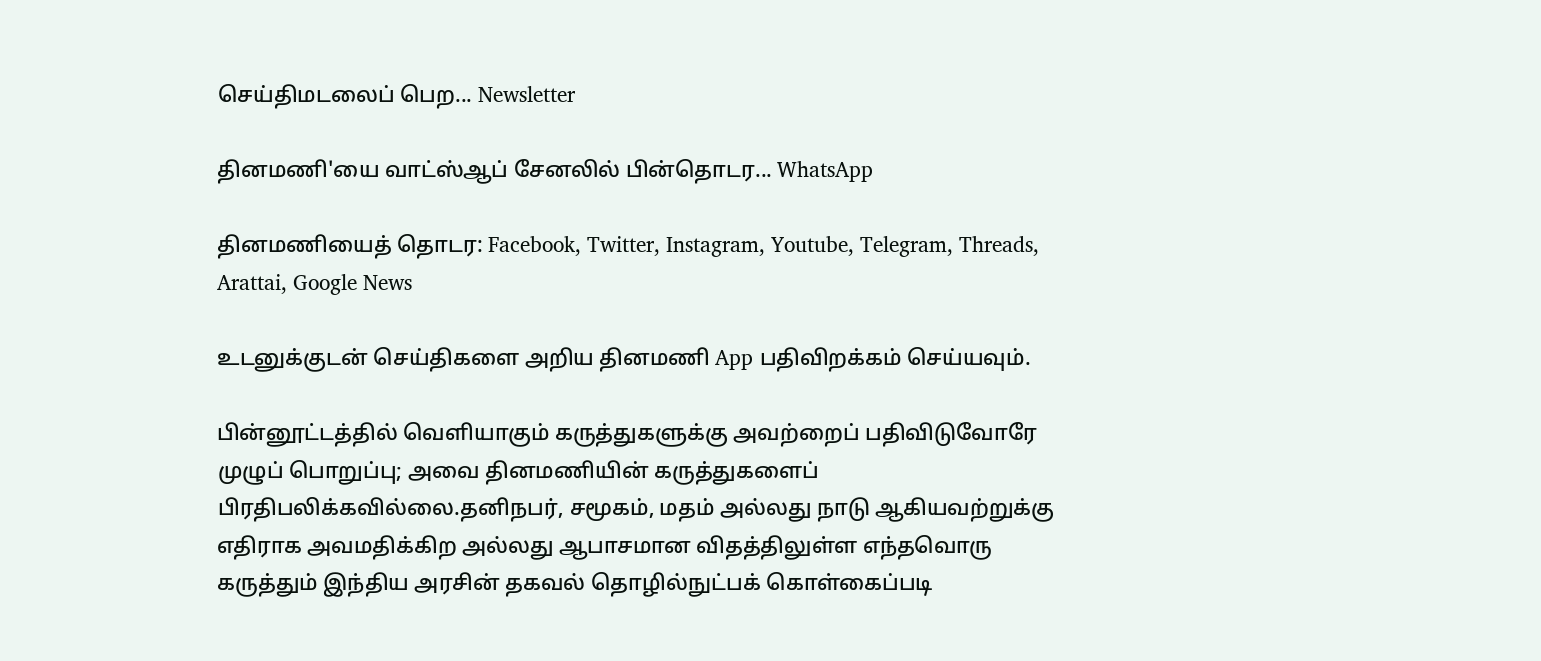செய்திமடலைப் பெற... Newsletter

தினமணி'யை வாட்ஸ்ஆப் சேனலில் பின்தொடர... WhatsApp

தினமணியைத் தொடர: Facebook, Twitter, Instagram, Youtube, Telegram, Threads, Arattai, Google News

உடனுக்குடன் செய்திகளை அறிய தினமணி App பதிவிறக்கம் செய்யவும்.

பின்னூட்டத்தில் வெளியாகும் கருத்துகளுக்கு அவற்றைப் பதிவிடுவோரே முழுப் பொறுப்பு; அவை தினமணியின் கருத்துகளைப் பிரதிபலிக்கவில்லை.தனிநபர், சமூகம், மதம் அல்லது நாடு ஆகியவற்றுக்கு எதிராக அவமதிக்கிற அல்லது ஆபாசமான விதத்திலுள்ள எந்தவொரு கருத்தும் இந்திய அரசின் தகவல் தொழில்நுட்பக் கொள்கைப்படி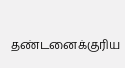தண்டனைக்குரிய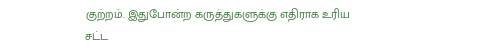குற்றம். இதுபோன்ற கருத்துகளுக்கு எதிராக உரிய சட்ட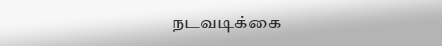நடவடிக்கை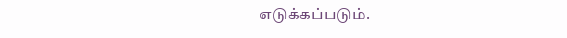எடுக்கப்படும்.